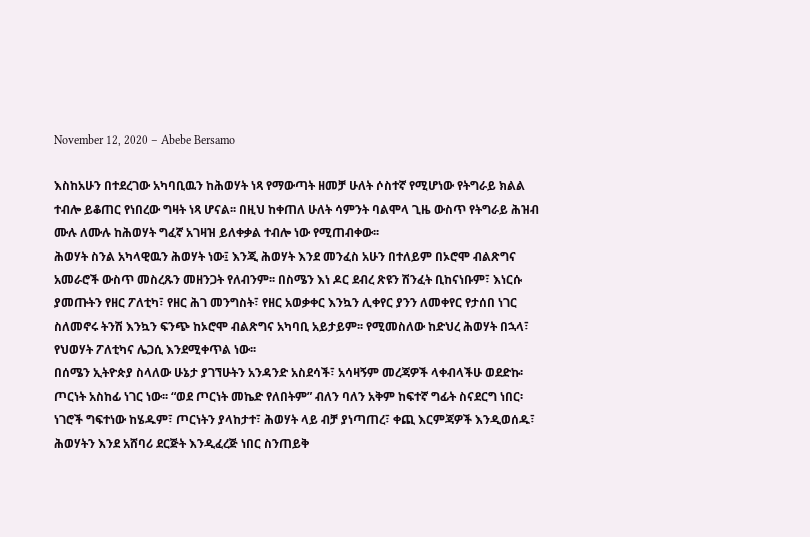November 12, 2020 – Abebe Bersamo

እስከአሁን በተደረገው አካባቢዉን ከሕወሃት ነጻ የማውጣት ዘመቻ ሁለት ሶስተኛ የሚሆነው የትግራይ ክልል ተብሎ ይቆጠር የነበረው ግዛት ነጻ ሆናል፡፡ በዚህ ከቀጠለ ሁለት ሳምንት ባልሞላ ጊዜ ውስጥ የትግራይ ሕዝብ ሙሉ ለሙሉ ከሕወሃት ግፈኛ አገዛዝ ይለቀቃል ተብሎ ነው የሚጠብቀው፡፡
ሕወሃት ስንል አካላዊዉን ሕወሃት ነው፤ እንጂ ሕወሃት እንደ መንፈስ አሁን በተለይም በኦሮሞ ብልጽግና አመራሮች ውስጥ መስረጹን መዘንጋት የለብንም፡፡ በስሜን እነ ዶር ደብረ ጽዩን ሽንፈት ቢከናነቡም፣ እነርሱ ያመጡትን የዘር ፖለቲካ፣ የዘር ሕገ መንግስት፣ የዘር አወቃቀር እንኳን ሊቀየር ያንን ለመቀየር የታሰበ ነገር ስለመኖሩ ትንሽ እንኳን ፍንጭ ከኦሮሞ ብልጽግና አካባቢ አይታይም፡፡ የሚመስለው ከድህረ ሕወሃት በኋላ፣ የህወሃት ፖለቲካና ሌጋሲ እንደሚቀጥል ነው፡፡
በሰሜን ኢትዮጵያ ስላለው ሁኔታ ያገኘሁትን አንዳንድ አስደሳች፣ አሳዛኝም መረጃዎች ላቀብላችሁ ወደድኩ፡
ጦርነት አስከፊ ነገር ነው፡፡ “ወደ ጦርነት መኬድ የለበትም” ብለን ባለን አቅም ከፍተኛ ግፊት ስናደርግ ነበር፡ ነገሮች ግፍተነው ከሄዱም፣ ጦርነትን ያላከታተ፣ ሕወሃት ላይ ብቻ ያነጣጠረ፣ ቀጪ እርምጃዎች እንዲወሰዱ፣ ሕወሃትን እንደ አሸባሪ ደርጅት እንዲፈረጅ ነበር ስንጠይቅ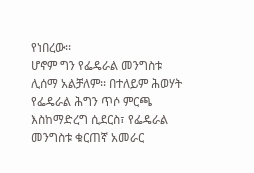የነበረው፡፡
ሆኖም ግን የፌዴራል መንግስቱ ሊሰማ አልቻለም፡፡ በተለይም ሕወሃት የፌዴራል ሕግን ጥሶ ምርጫ እስከማድረግ ሲደርስ፣ የፌዴራል መንግስቱ ቁርጠኛ አመራር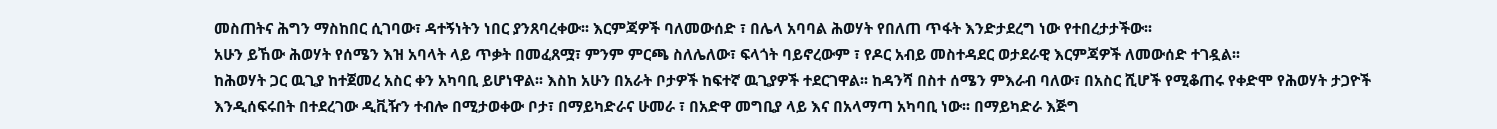መስጠትና ሕግን ማስከበር ሲገባው፣ ዳተኝነትን ነበር ያንጸባረቀው፡፡ እርምጃዎች ባለመውሰድ ፣ በሌላ አባባል ሕወሃት የበለጠ ጥፋት እንድታደረግ ነው የተበረታታችው፡፡
አሁን ይኸው ሕወሃት የሰሜን እዝ አባላት ላይ ጥቃት በመፈጸሟ፣ ምንም ምርጫ ስለሌለው፣ ፍላጎት ባይኖረውም ፣ የዶር አብይ መስተዳደር ወታደራዊ እርምጃዎች ለመውሰድ ተገዷል፡፡
ከሕወሃት ጋር ዉጊያ ከተጀመረ አስር ቀን አካባቢ ይሆነዋል፡፡ እስከ አሁን በአራት ቦታዎች ከፍተኛ ዉጊያዎች ተደርገዋል፡፡ ከዳንሻ በስተ ሰሜን ምእራብ ባለው፣ በአስር ሺሆች የሚቆጠሩ የቀድሞ የሕወሃት ታጋዮች እንዲሰፍሩበት በተደረገው ዲቪዥን ተብሎ በሚታወቀው ቦታ፣ በማይካድራና ሁመራ ፣ በአድዋ መግቢያ ላይ እና በአላማጣ አካባቢ ነው፡፡ በማይካድራ እጅግ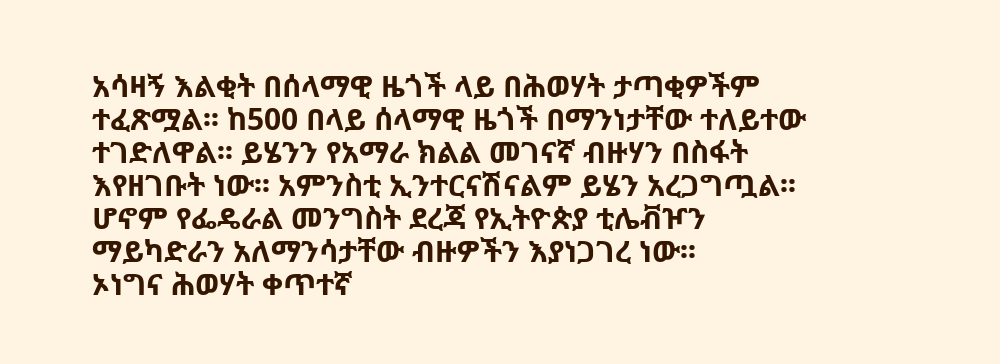አሳዛኝ እልቂት በሰላማዊ ዜጎች ላይ በሕወሃት ታጣቂዎችም ተፈጽሟል፡፡ ከ500 በላይ ሰላማዊ ዜጎች በማንነታቸው ተለይተው ተገድለዋል፡፡ ይሄንን የአማራ ክልል መገናኛ ብዙሃን በስፋት እየዘገቡት ነው፡፡ አምንስቲ ኢንተርናሽናልም ይሄን አረጋግጧል፡፡ ሆኖም የፌዴራል መንግስት ደረጃ የኢትዮጵያ ቲሌቭዦን ማይካድራን አለማንሳታቸው ብዙዎችን እያነጋገረ ነው፡፡
ኦነግና ሕወሃት ቀጥተኛ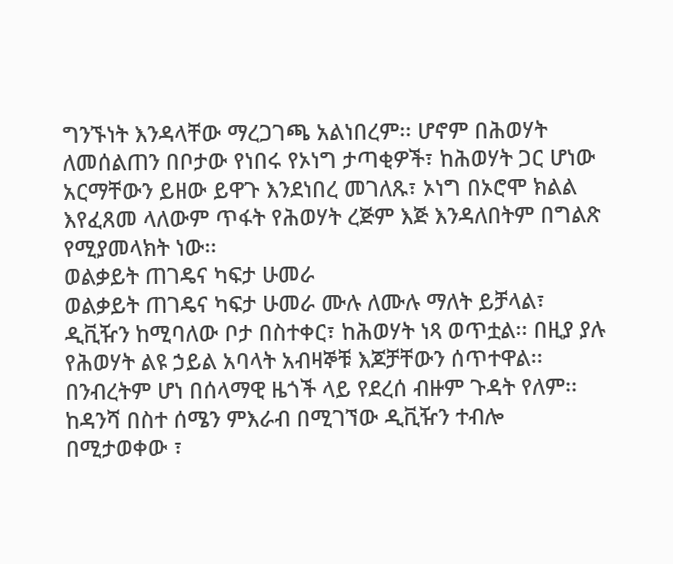ግንኙነት እንዳላቸው ማረጋገጫ አልነበረም፡፡ ሆኖም በሕወሃት ለመሰልጠን በቦታው የነበሩ የኦነግ ታጣቂዎች፣ ከሕወሃት ጋር ሆነው አርማቸውን ይዘው ይዋጉ እንደነበረ መገለጹ፣ ኦነግ በኦሮሞ ክልል እየፈጸመ ላለውም ጥፋት የሕወሃት ረጅም እጅ እንዳለበትም በግልጽ የሚያመላክት ነው፡፡
ወልቃይት ጠገዴና ካፍታ ሁመራ
ወልቃይት ጠገዴና ካፍታ ሁመራ ሙሉ ለሙሉ ማለት ይቻላል፣ ዲቪዥን ከሚባለው ቦታ በስተቀር፣ ከሕወሃት ነጻ ወጥቷል፡፡ በዚያ ያሉ የሕወሃት ልዩ ኃይል አባላት አብዛኞቹ እጆቻቸውን ሰጥተዋል፡፡በንብረትም ሆነ በሰላማዊ ዜጎች ላይ የደረሰ ብዙም ጉዳት የለም፡፡
ከዳንሻ በስተ ሰሜን ምእራብ በሚገኘው ዲቪዥን ተብሎ በሚታወቀው ፣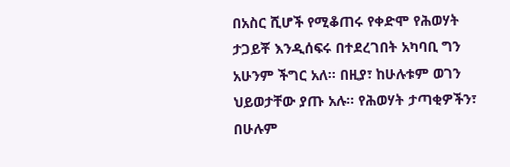በአስር ሺሆች የሚቆጠሩ የቀድሞ የሕወሃት ታጋይቾ እንዲሰፍሩ በተደረገበት አካባቢ ግን አሁንም ችግር አለ፡፡ በዚያ፣ ከሁሉቱም ወገን ህይወታቸው ያጡ አሉ፡፡ የሕወሃት ታጣቂዎችን፣ በሁሉም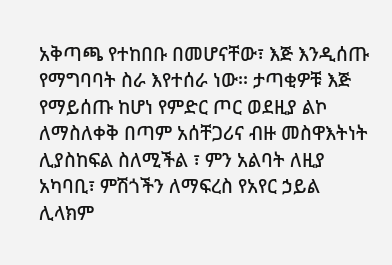አቅጣጫ የተከበቡ በመሆናቸው፣ እጅ እንዲሰጡ የማግባባት ስራ እየተሰራ ነው፡፡ ታጣቂዎቹ እጅ የማይሰጡ ከሆነ የምድር ጦር ወደዚያ ልኮ ለማስለቀቅ በጣም አሰቸጋሪና ብዙ መስዋእትነት ሊያስከፍል ስለሚችል ፣ ምን አልባት ለዚያ አካባቢ፣ ምሽጎችን ለማፍረስ የአየር ኃይል ሊላክም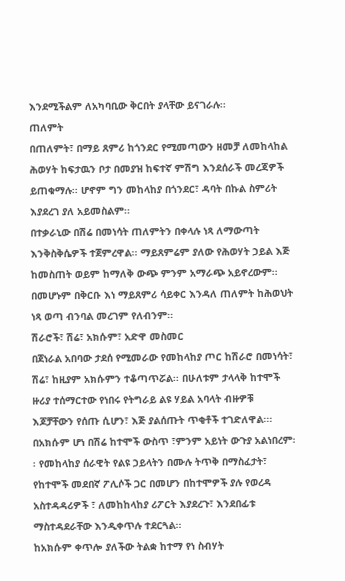እንደሚችልም ለአካባቢው ቅርበት ያላቸው ይናገራሉ፡፡
ጠለምት
በጠለምት፣ በማይ ጸምሪ ከጎንደር የሚመጣውን ዘመቻ ለመከላከል ሕወሃት ከፍታዉን ቦታ በመያዝ ከፍተኛ ምሽግ እንደሰራች መረጃዎች ይጠቁማሉ፡፡ ሆኖም ግን መከላከያ በጎንደር፣ ዳባት በኩል ስምሪት እያደረገ ያለ አይመስልም፡፡
በተቃራኒው በሽሬ በመነሳት ጠለምትን በቀላሉ ነጻ ለማውጣት እንቅስቅሴዎች ተጀምረዋል፡፡ ማይጸምሬም ያለው የሕወሃት ኃይል እጅ ከመስጠት ወይም ከማለቅ ውጭ ምንም አማራጭ አይኖረውም፡፡ በመሆኑም በቅርቡ እነ ማይጸምሪ ሳይቀር እንዳለ ጠለምት ከሕወህት ነጻ ወጣ ብንባል መረገም የለብንም፡፡
ሽራሮች፣ ሽሬ፣ አክሱም፣ አድዋ መስመር
በጀነራል አበባው ታደሰ የሚመራው የመከላከያ ጦር ከሽራሮ በመነሳት፣ ሽሬ፣ ከዚያም አክሱምን ተቆጣጥሯል፡፡ በሁለቱም ታላላቅ ከተሞች ዙሪያ ተሰማርተው የነበሩ የትግራይ ልዩ ሃይል አባላት ብዙዎቹ እጆቻቸውን የሰጡ ሲሆን፣ እጅ ያልሰጡት ጥቂቶች ተገድለዋል፡፡፡
በአክሱም ሆነ በሽሬ ከተሞች ውስጥ ፣ምንም አይነት ውጉያ አልነበረም፡፡ የመከላከያ ሰራዊት የልዩ ኃይላትን በሙሉ ትጥቅ በማስፈታት፣ የከተሞች መደበኛ ፖሊሶች ጋር በመሆን በከተሞዎች ያሉ የወረዳ አስተዳዳሪዎች ፣ ለመከከላከያ ሪፖርት እያደረጉ፣ እንደበፊቱ ማስተዳደራቸው እንዲቀጥሉ ተደርጓል፡፡
ከአክሱም ቀጥሎ ያለችው ትልቋ ከተማ የነ ስብሃት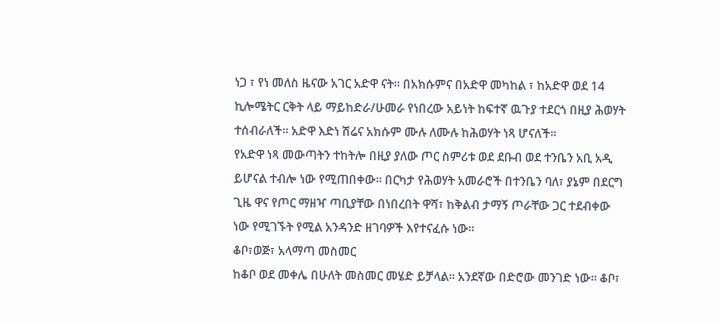ነጋ ፣ የነ መለስ ዜናው አገር አድዋ ናት፡፡ በአክሱምና በአድዋ መካከል ፣ ከአድዋ ወደ 14 ኪሎሜትር ርቅት ላይ ማይከድራ/ሁመራ የነበረው አይነት ከፍተኛ ዉጉያ ተደርጎ በዚያ ሕወሃት ተሰብራለች፡፡ አድዋ እድነ ሽሬና አክሱም ሙሉ ለሙሉ ከሕወሃት ነጻ ሆናለች፡፡
የአድዋ ነጻ መውጣትን ተከትሎ በዚያ ያለው ጦር ስምሪቱ ወደ ደቡብ ወደ ተንቤን አቢ አዲ ይሆናል ተብሎ ነው የሚጠበቀው፡፡ በርካታ የሕወሃት አመራሮች በተንቤን ባለ፣ ያኔም በደርግ ጊዜ ዋና የጦር ማዘዣ ጣቢያቸው በነበረበት ዋሻ፣ ከቅልብ ታማኝ ጦራቸው ጋር ተደብቀው ነው የሚገኙት የሚል አንዳንድ ዘገባዎች እየተናፈሱ ነው፡፡
ቆቦ፣ወጅ፣ አላማጣ መስመር
ከቆቦ ወደ መቀሌ በሁለት መስመር መሄድ ይቻላል፡፡ አንደኛው በድሮው መንገድ ነው፡፡ ቆቦ፣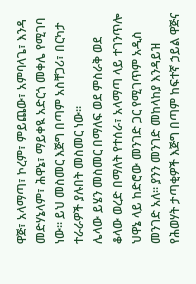ዋጅ፣ አላማጣ፣ ኮረም፣ ምይጨው፣ አምባላጌ፣ እንዳ መድሃኔላም፣ ሕዋኔ፣ ማይቀዪ አድርጎ መቀሌ የሚገባ ነው፡፡ ይህ መስመር እጅግ በጣም አስቸጋሪ፣ በርካታ ተራራዎች ያሉበት መስመር ነው፡፡
ሌላው ይሄን መስመር በማለፍ ወደ ምስራቅ ወደ ቆላው ወረድ በማለት የተሰራ፣ አላማጣ ላይ ተገንጥሎ ህዋኔ ላይ ከድሮው መንገድ ጋር የሚገጥም አዲስ መንገድ አለ፡፡ ያንን መንገድ መከላከያ እንዳይዝ የሕወሃት ታጣቂዎች እጅግ በጣም ከፍተኛ ኃይል ዋጅና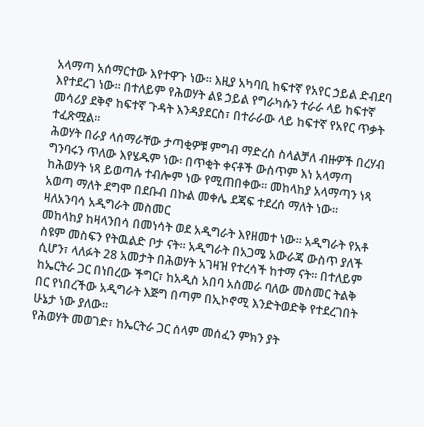አላማጣ አሰማርተው እየተዋጉ ነው፡፡ እዚያ አካባቢ ከፍተኛ የአየር ኃይል ድብደባ እየተደረገ ነው፡፡ በተለይም የሕወሃት ልዩ ኃይል የግራካሱን ተራራ ላይ ከፍተኛ መሳሪያ ደቅኖ ከፍተኛ ጉዳት እንዳያደርስ፣ በተራራው ላይ ከፍተኛ የአየር ጥቃት ተፈጽሟል፡፡
ሕወሃት በራያ ላሰማራቸው ታጣቂዎቹ ምግብ ማድረስ ስላልቻለ ብዙዎች በረሃብ ግንባሩን ጥለው እየሄዱም ነው፡ በጥቂት ቀናቶች ውስጥም እነ አላማጣ ከሕወሃት ነጻ ይወጣሉ ተብሎም ነው የሚጠበቀው፡፡ መከላከያ አላማጣን ነጻ አወጣ ማለት ደግሞ በደቡብ በኩል መቀሌ ደጃፍ ተደረሰ ማለት ነው፡፡
ዛለአንባሳ አዲግራት መስመር
መከላከያ ከዛላንበሳ በመነሳት ወደ አዲግራት እየዘመተ ነው፡፡ አዲግራት የአቶ ስዩም መስፍን የትዉልድ ቦታ ናት፡፡ አዲግራት በአጋሜ አውራጃ ውስጥ ያለች ሲሆን፣ ላለፉት 28 አመታት በሕወሃት አገዛዝ የተረሳች ከተማ ናት፡፡ በተለይም ከኤርትራ ጋር በነበረው ችግር፣ ከአዲስ አበባ አስመራ ባለው መስመር ትልቅ በር የነበረችው አዲግራት እጅግ በጣም በኢኮኖሚ እንድትወድቅ የተደረገበት ሁኔታ ነው ያለው፡፡
የሕወሃት መወገድ፣ ከኤርትራ ጋር ሰላም መሰፈን ምክን ያት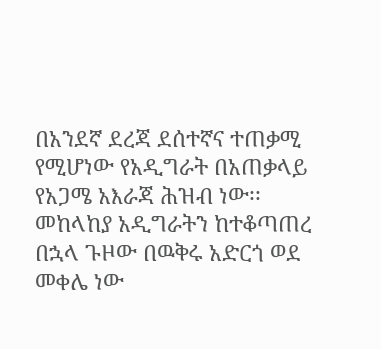በአንደኛ ደረጃ ደሰተኛና ተጠቃሚ የሚሆነው የአዲግራት በአጠቃላይ የአጋሜ አእራጃ ሕዝብ ነው፡፡
መከላከያ አዲግራትን ከተቆጣጠረ በኋላ ጉዞው በዉቅሩ አድርጎ ወደ መቀሌ ነው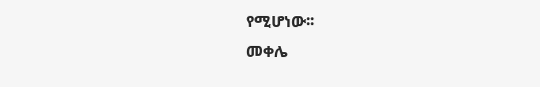የሚሆነው፡፡
መቀሌ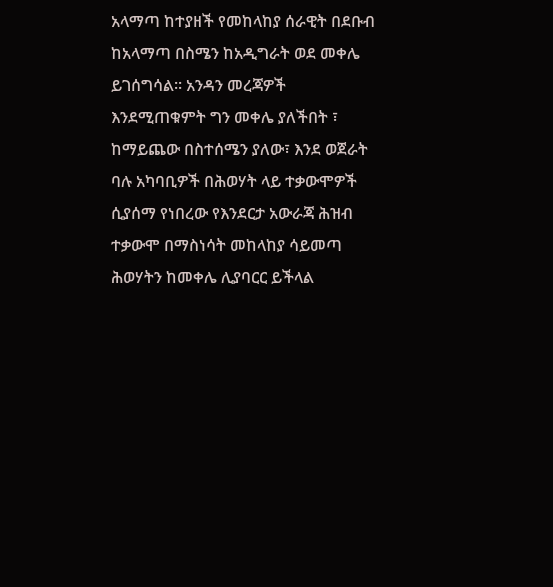አላማጣ ከተያዘች የመከላከያ ሰራዊት በደቡብ ከአላማጣ በስሜን ከአዲግራት ወደ መቀሌ ይገሰግሳል፡፡ አንዳን መረጃዎች እንደሚጠቁምት ግን መቀሌ ያለችበት ፣ ከማይጨው በስተሰሜን ያለው፣ እንደ ወጀራት ባሉ አካባቢዎች በሕወሃት ላይ ተቃውሞዎች ሲያሰማ የነበረው የእንደርታ አውራጃ ሕዝብ ተቃውሞ በማስነሳት መከላከያ ሳይመጣ ሕወሃትን ከመቀሌ ሊያባርር ይችላል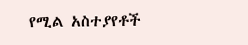የሚል አስተያየቶች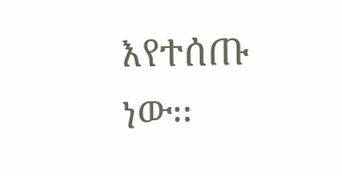እየተሰጡ ነው፡፡